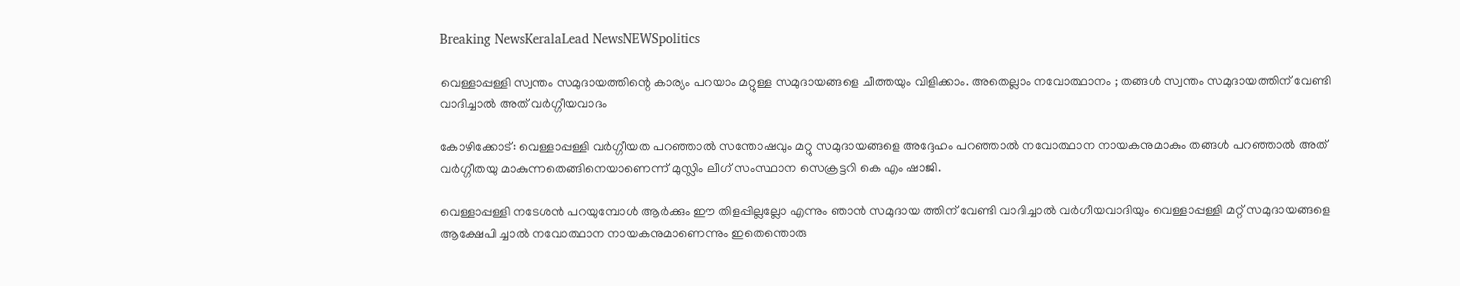Breaking NewsKeralaLead NewsNEWSpolitics

വെള്ളാപ്പള്ളി സ്വന്തം സമുദായത്തിന്റെ കാര്യം പറയാം മറ്റുള്ള സമുദായങ്ങളെ ചീത്തയും വിളിക്കാം. അതെല്ലാം നവോത്ഥാനം ; തങ്ങള്‍ സ്വന്തം സമുദായത്തിന് വേണ്ടി വാദിച്ചാല്‍ അത് വര്‍ഗ്ഗീയവാദം

കോഴിക്കോട്: വെള്ളാപ്പള്ളി വര്‍ഗ്ഗീയത പറഞ്ഞാല്‍ സന്തോഷവും മറ്റു സമുദായങ്ങളെ അദ്ദേഹം പറഞ്ഞാല്‍ നവോത്ഥാന നായകനുമാകും തങ്ങള്‍ പറഞ്ഞാല്‍ അത് വര്‍ഗ്ഗീതയു മാകുന്നതെങ്ങിനെയാണെന്ന് മുസ്ലിം ലീഗ് സംസ്ഥാന സെക്രട്ടറി കെ എം ഷാജി.

വെള്ളാപ്പള്ളി നടേശന്‍ പറയുമ്പോള്‍ ആര്‍ക്കും ഈ തിളപ്പില്ലല്ലോ എന്നും ഞാന്‍ സമുദായ ത്തിന് വേണ്ടി വാദിച്ചാല്‍ വര്‍ഗീയവാദിയും വെള്ളാപ്പള്ളി മറ്റ് സമുദായങ്ങളെ ആക്ഷേപി ച്ചാല്‍ നവോത്ഥാന നായകനുമാണെന്നും ഇതെന്തൊരു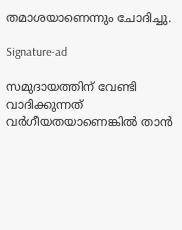തമാശയാണെന്നും ചോദിച്ചു.

Signature-ad

സമുദായത്തിന് വേണ്ടി വാദിക്കുന്നത് വര്‍ഗീയതയാണെങ്കില്‍ താന്‍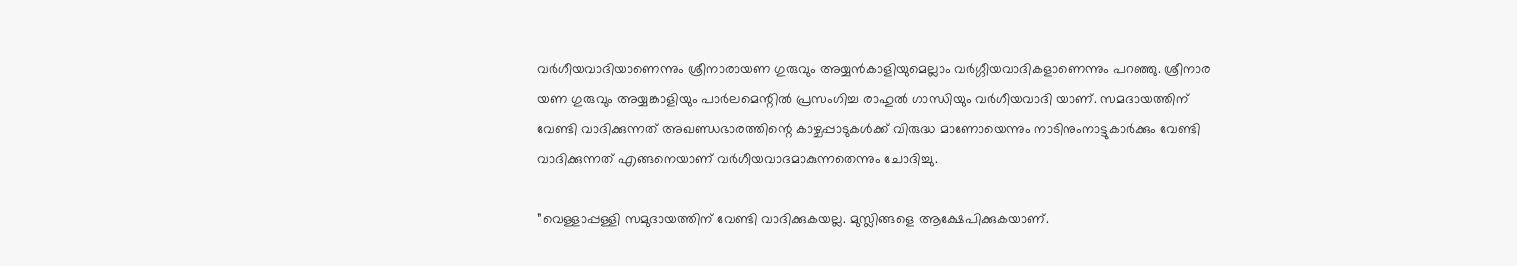വര്‍ഗീയവാദിയാണെന്നും ശ്രീനാരായണ ഗുരുവും അയ്യന്‍കാളിയുമെല്ലാം വര്‍ഗ്ഗീയവാദികളാണെന്നും പറഞ്ഞു. ശ്രീനാര യണ ഗുരുവും അയ്യങ്കാളിയും പാര്‍ലമെന്റില്‍ പ്രസംഗിച്ച രാഹുല്‍ ഗാന്ധിയും വര്‍ഗീയവാദി യാണ്. സമദായത്തിന് വേണ്ടി വാദിക്കുന്നത് അഖണ്ഡഭാരത്തിന്റെ കാഴ്ചപ്പാടുകള്‍ക്ക് വിരുദ്ധ മാണോയെന്നും നാടിനുംനാട്ടുകാര്‍ക്കും വേണ്ടി വാദിക്കുന്നത് എങ്ങനെയാണ് വര്‍ഗീയവാദമാകുന്നതെന്നും ചോദിച്ചു.

”വെള്ളാപ്പള്ളി സമുദായത്തിന് വേണ്ടി വാദിക്കുകയല്ല. മുസ്ലിങ്ങളെ ആക്ഷേപിക്കുകയാണ്.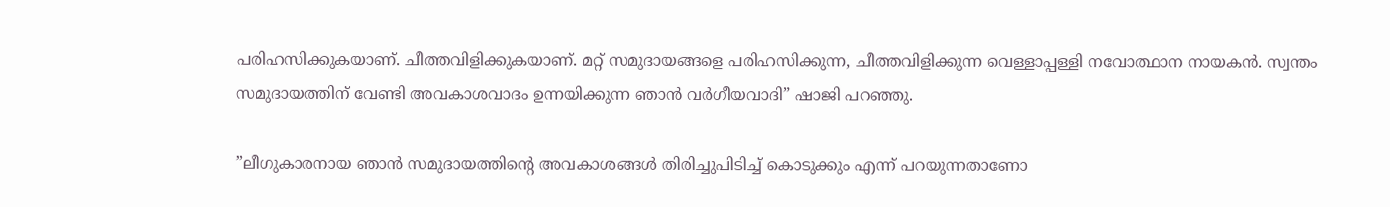പരിഹസിക്കുകയാണ്. ചീത്തവിളിക്കുകയാണ്. മറ്റ് സമുദായങ്ങളെ പരിഹസിക്കുന്ന, ചീത്തവിളിക്കുന്ന വെള്ളാപ്പള്ളി നവോത്ഥാന നായകന്‍. സ്വന്തം സമുദായത്തിന് വേണ്ടി അവകാശവാദം ഉന്നയിക്കുന്ന ഞാന്‍ വര്‍ഗീയവാദി” ഷാജി പറഞ്ഞു.

”ലീഗുകാരനായ ഞാന്‍ സമുദായത്തിന്റെ അവകാശങ്ങള്‍ തിരിച്ചുപിടിച്ച് കൊടുക്കും എന്ന് പറയുന്നതാണോ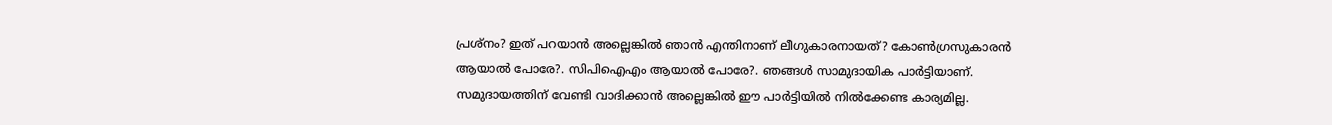പ്രശ്നം? ഇത് പറയാന്‍ അല്ലെങ്കില്‍ ഞാന്‍ എന്തിനാണ് ലീഗുകാരനായത്? കോണ്‍ഗ്രസുകാരന്‍ ആയാല്‍ പോരേ?. സിപിഐഎം ആയാല്‍ പോരേ?. ഞങ്ങള്‍ സാമുദായിക പാര്‍ട്ടിയാണ്. സമുദായത്തിന് വേണ്ടി വാദിക്കാന്‍ അല്ലെങ്കില്‍ ഈ പാര്‍ട്ടിയില്‍ നില്‍ക്കേണ്ട കാര്യമില്ല.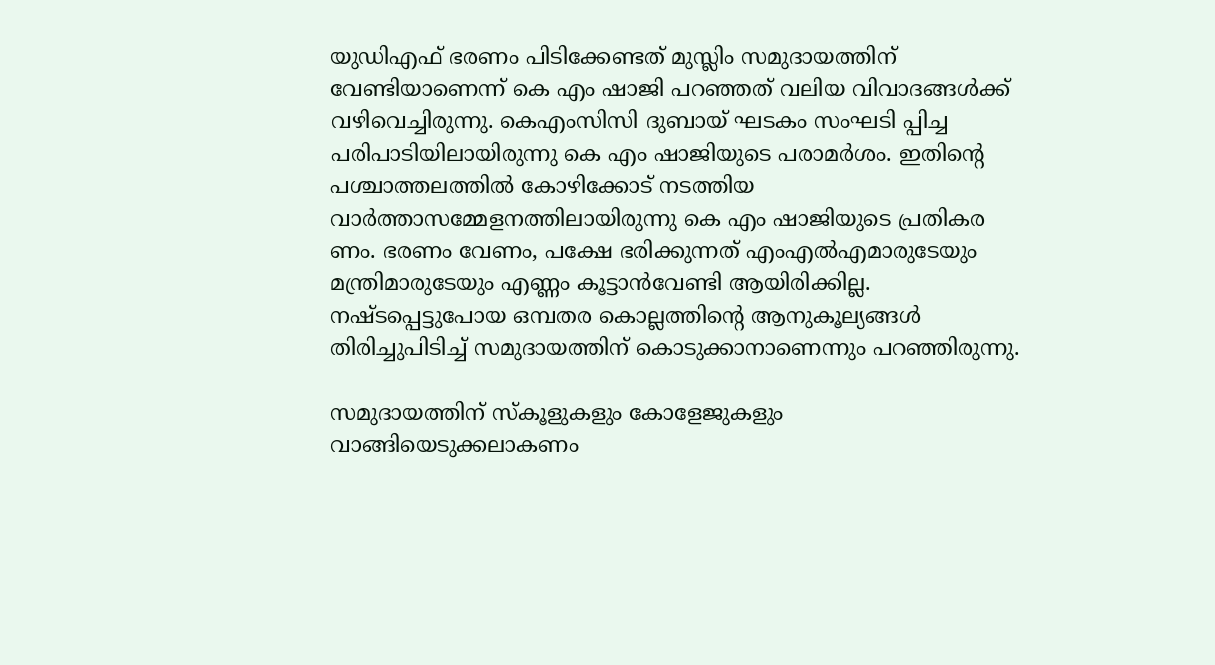യുഡിഎഫ് ഭരണം പിടിക്കേണ്ടത് മുസ്ലിം സമുദായത്തിന് വേണ്ടിയാണെന്ന് കെ എം ഷാജി പറഞ്ഞത് വലിയ വിവാദങ്ങള്‍ക്ക് വഴിവെച്ചിരുന്നു. കെഎംസിസി ദുബായ് ഘടകം സംഘടി പ്പിച്ച പരിപാടിയിലായിരുന്നു കെ എം ഷാജിയുടെ പരാമര്‍ശം. ഇതിന്റെ പശ്ചാത്തലത്തില്‍ കോഴിക്കോട് നടത്തിയ വാര്‍ത്താസമ്മേളനത്തിലായിരുന്നു കെ എം ഷാജിയുടെ പ്രതികര ണം. ഭരണം വേണം, പക്ഷേ ഭരിക്കുന്നത് എംഎല്‍എമാരുടേയും മന്ത്രിമാരുടേയും എണ്ണം കൂട്ടാന്‍വേണ്ടി ആയിരിക്കില്ല. നഷ്ടപ്പെട്ടുപോയ ഒമ്പതര കൊല്ലത്തിന്റെ ആനുകൂല്യങ്ങള്‍ തിരിച്ചുപിടിച്ച് സമുദായത്തിന് കൊടുക്കാനാണെന്നും പറഞ്ഞിരുന്നു.

സമുദായത്തിന് സ്‌കൂളുകളും കോളേജുകളും വാങ്ങിയെടുക്കലാകണം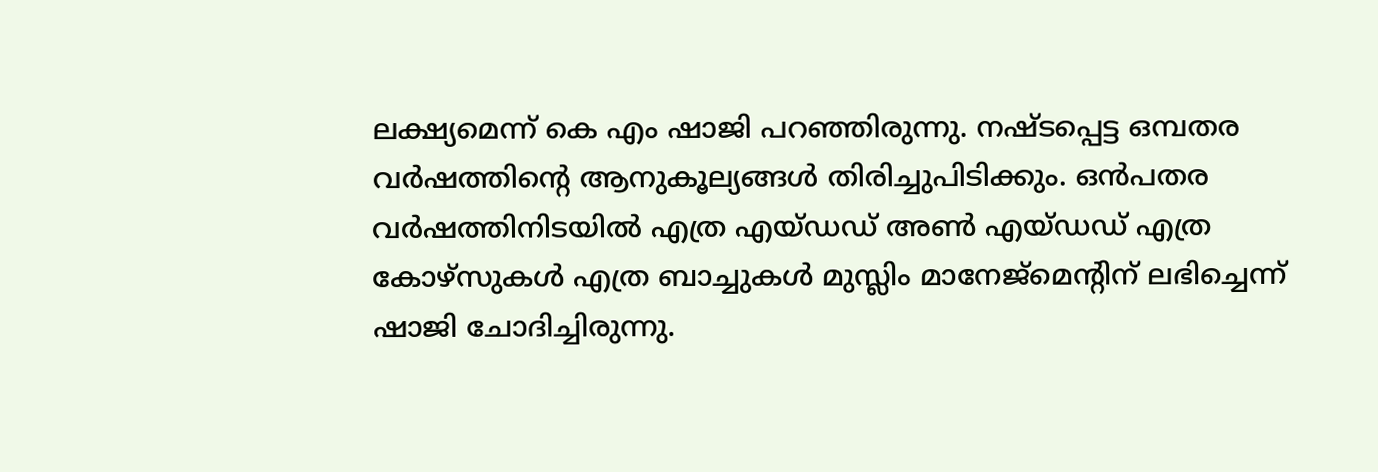ലക്ഷ്യമെന്ന് കെ എം ഷാജി പറഞ്ഞിരുന്നു. നഷ്ടപ്പെട്ട ഒമ്പതര വര്‍ഷത്തിന്റെ ആനുകൂല്യങ്ങള്‍ തിരിച്ചുപിടിക്കും. ഒന്‍പതര വര്‍ഷത്തിനിടയില്‍ എത്ര എയ്ഡഡ് അണ്‍ എയ്ഡഡ് എത്ര കോഴ്‌സുകള്‍ എത്ര ബാച്ചുകള്‍ മുസ്ലിം മാനേജ്‌മെന്റിന് ലഭിച്ചെന്ന് ഷാജി ചോദിച്ചിരുന്നു.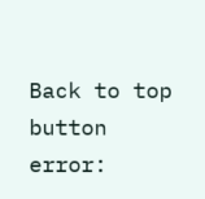Back to top button
error: